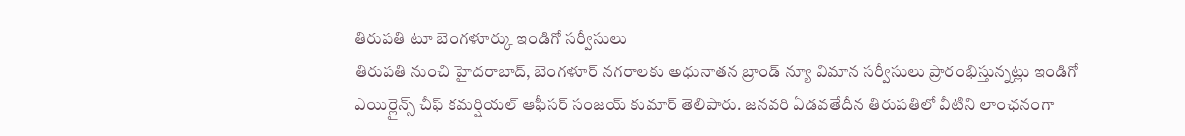తిరుపతి టూ బెంగళూర్కు ఇండిగో సర్వీసులు
తిరుపతి నుంచి హైదరాబాద్, బెంగళూర్ నగరాలకు అధునాతన బ్రాండ్ న్యూ విమాన సర్వీసులు ప్రారంభిస్తున్నట్లు ఇండిగో ఎయిర్లైన్స్ చీఫ్ కమర్షియల్ ఆఫీసర్ సంజయ్ కుమార్ తెలిపారు. జనవరి ఏడవతేదీన తిరుపతిలో వీటిని లాంఛనంగా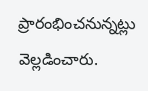ప్రారంభించనున్నట్లు వెల్లడించారు.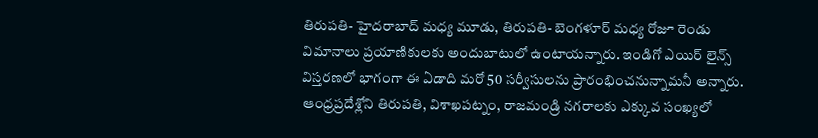తిరుపతి- హైదరాబాద్ మధ్య మూడు, తిరుపతి- బెంగళూర్ మధ్య రోజూ రెండు విమానాలు ప్రయాణికులకు అందుబాటులో ఉంటాయన్నారు. ఇండిగో ఎయిర్ లైన్స్ విస్తరణలో భాగంగా ఈ ఏడాది మరో 50 సర్వీసులను ప్రారంభించనున్నామనీ అన్నారు. ఆంధ్రప్రదేశ్లోని తిరుపతి, విశాఖపట్నం, రాజమండ్రి నగరాలకు ఎక్కువ సంఖ్యలో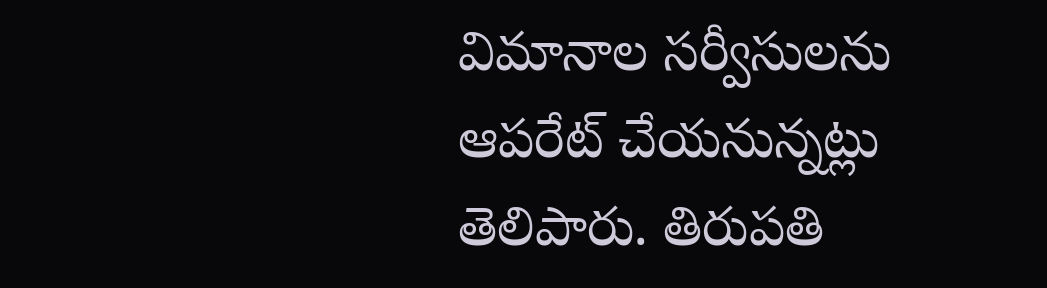విమానాల సర్వీసులను ఆపరేట్ చేయనున్నట్లు తెలిపారు. తిరుపతి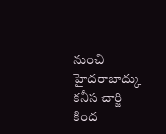నుంచి హైదరాబాద్కు కనీస చార్జి కింద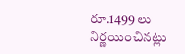రూ.1499 లు నిర్ణయించినట్లు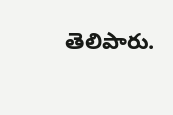తెలిపారు.